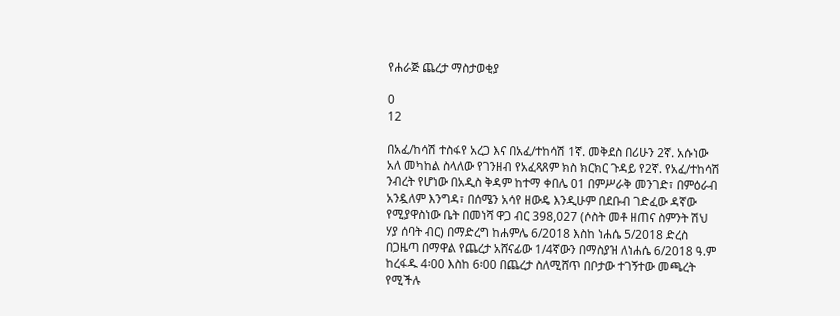የሐራጅ ጨረታ ማስታወቂያ

0
12

በአፈ/ከሳሽ ተስፋየ አረጋ እና በአፈ/ተከሳሽ 1ኛ. መቅደስ በሪሁን 2ኛ. አሱነው አለ መካከል ስላለው የገንዘብ የአፈጻጸም ክስ ክርክር ጉዳይ የ2ኛ. የአፈ/ተከሳሽ ንብረት የሆነው በአዲስ ቅዳም ከተማ ቀበሌ 01 በምሥራቅ መንገድ፣ በምዕራብ አንዷለም እንግዳ፣ በሰሜን አሳየ ዘውዴ እንዲሁም በደቡብ ገድፈው ዳኛው የሚያዋስነው ቤት በመነሻ ዋጋ ብር 398,027 (ሶስት መቶ ዘጠና ስምንት ሽህ ሃያ ሰባት ብር) በማድረግ ከሐምሌ 6/2018 እስከ ነሐሴ 5/2018 ድረስ በጋዜጣ በማዋል የጨረታ አሸናፊው 1/4ኛውን በማስያዝ ለነሐሴ 6/2018 ዓ.ም ከረፋዱ 4፡00 እስከ 6፡00 በጨረታ ስለሚሸጥ በቦታው ተገኝተው መጫረት የሚችሉ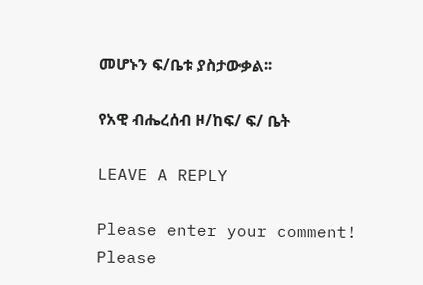መሆኑን ፍ/ቤቱ ያስታውቃል፡፡

የአዊ ብሔረሰብ ዞ/ከፍ/ ፍ/ ቤት

LEAVE A REPLY

Please enter your comment!
Please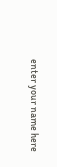enter your name here